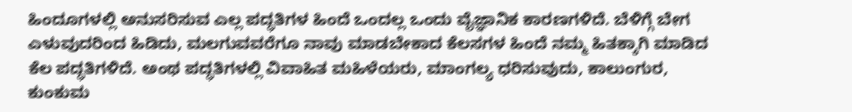ಹಿಂದೂಗಳಲ್ಲಿ ಅನುಸರಿಸುವ ಎಲ್ಲ ಪದ್ಧತಿಗಳ ಹಿಂದೆ ಒಂದಲ್ಲ ಒಂದು ವೈಜ್ಞಾನಿಕ ಕಾರಣಗಳಿದೆ. ಬೆಳಿಗ್ಗೆ ಬೇಗ ಎಳುವುದರಿಂದ ಹಿಡಿದು, ಮಲಗುವವರೆಗೂ ನಾವು ಮಾಡಬೇಕಾದ ಕೆಲಸಗಳ ಹಿಂದೆ ನಮ್ಮ ಹಿತಕ್ಕಾಗಿ ಮಾಡಿದ ಕೆಲ ಪದ್ಧತಿಗಳಿದೆ. ಅಂಥ ಪದ್ಧತಿಗಳಲ್ಲಿ ವಿವಾಹಿತ ಮಹಿಳೆಯರು, ಮಾಂಗಲ್ಯ ಧರಿಸುವುದು, ಕಾಲುಂಗುರ, ಕುಂಕುಮ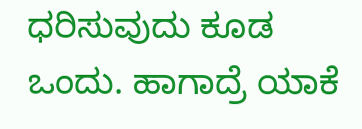ಧರಿಸುವುದು ಕೂಡ ಒಂದು. ಹಾಗಾದ್ರೆ ಯಾಕೆ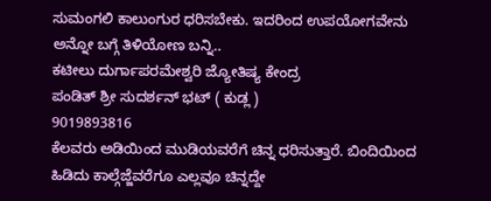ಸುಮಂಗಲಿ ಕಾಲುಂಗುರ ಧರಿಸಬೇಕು. ಇದರಿಂದ ಉಪಯೋಗವೇನು ಅನ್ನೋ ಬಗ್ಗೆ ತಿಳಿಯೋಣ ಬನ್ನಿ..
ಕಟೀಲು ದುರ್ಗಾಪರಮೇಶ್ವರಿ ಜ್ಯೋತಿಷ್ಯ ಕೇಂದ್ರ
ಪಂಡಿತ್ ಶ್ರೀ ಸುದರ್ಶನ್ ಭಟ್ ( ಕುಡ್ಲ )
9019893816
ಕೆಲವರು ಅಡಿಯಿಂದ ಮುಡಿಯವರೆಗೆ ಚಿನ್ನ ಧರಿಸುತ್ತಾರೆ. ಬಿಂದಿಯಿಂದ ಹಿಡಿದು ಕಾಲ್ಗೆಜ್ಜೆವರೆಗೂ ಎಲ್ಲವೂ ಚಿನ್ನದ್ದೇ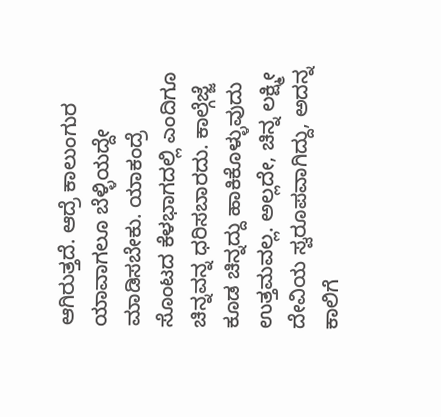ಆಗಿರುತ್ತದೆ. ಆದ್ರೆ ಕಾಲುಂಗುರ ಯಾವಾಗಲೂ ಬೆಳ್ಳಿಯದ್ದೇ ಮಾಡಿಸಬೇಕು. ಯಾಕಂದ್ರೆ ಸೊಂಟದ ಕೆಳಭಾಗದಲ್ಲಿ ಎಂದಿಗೂ ಚಿನ್ನವನ್ನ ಧರಿಸಬಾರದು. ಕಾಲ್ಗೆಜ್ಜೆ ಕೂಡ ಚಿನ್ನದ್ದು ಹಾಕಿಕೊಳ್ಳುವುದು ಉತ್ತಮವಲ್ಲ. ಅಲ್ಲದೇ, ಚಿನ್ನ ಲಕ್ಷ್ಮೀ ದೇವಿಯ ಸ್ವರೂಪವಾಗಿದ್ದು, ಅದನ್ನ ಕಾಲಿಗೆ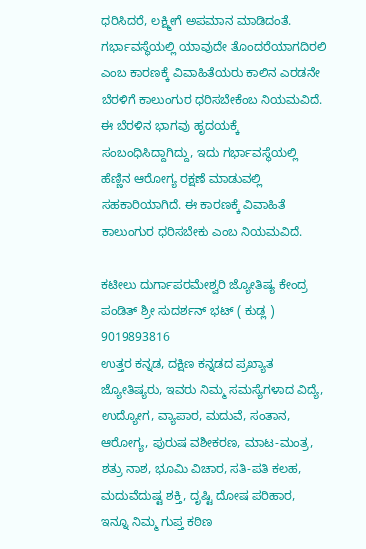ಧರಿಸಿದರೆ, ಲಕ್ಷ್ಮೀಗೆ ಅಪಮಾನ ಮಾಡಿದಂತೆ.
ಗರ್ಭಾವಸ್ಥೆಯಲ್ಲಿ ಯಾವುದೇ ತೊಂದರೆಯಾಗದಿರಲಿ ಎಂಬ ಕಾರಣಕ್ಕೆ ವಿವಾಹಿತೆಯರು ಕಾಲಿನ ಎರಡನೇ ಬೆರಳಿಗೆ ಕಾಲುಂಗುರ ಧರಿಸಬೇಕೆಂಬ ನಿಯಮವಿದೆ. ಈ ಬೆರಳಿನ ಭಾಗವು ಹೃದಯಕ್ಕೆ ಸಂಬಂಧಿಸಿದ್ದಾಗಿದ್ದು, ಇದು ಗರ್ಭಾವಸ್ಥೆಯಲ್ಲಿ ಹೆಣ್ಣಿನ ಆರೋಗ್ಯ ರಕ್ಷಣೆ ಮಾಡುವಲ್ಲಿ ಸಹಕಾರಿಯಾಗಿದೆ. ಈ ಕಾರಣಕ್ಕೆ ವಿವಾಹಿತೆ ಕಾಲುಂಗುರ ಧರಿಸಬೇಕು ಎಂಬ ನಿಯಮವಿದೆ.

ಕಟೀಲು ದುರ್ಗಾಪರಮೇಶ್ವರಿ ಜ್ಯೋತಿಷ್ಯ ಕೇಂದ್ರ
ಪಂಡಿತ್ ಶ್ರೀ ಸುದರ್ಶನ್ ಭಟ್ ( ಕುಡ್ಲ )
9019893816
ಉತ್ತರ ಕನ್ನಡ, ದಕ್ಷಿಣ ಕನ್ನಡದ ಪ್ರಖ್ಯಾತ ಜ್ಯೋತಿಷ್ಯರು, ಇವರು ನಿಮ್ಮ ಸಮಸ್ಯೆಗಳಾದ ವಿದ್ಯೆ,
ಉದ್ಯೋಗ, ವ್ಯಾಪಾರ, ಮದುವೆ, ಸಂತಾನ, ಆರೋಗ್ಯ, ಪುರುಷ ವಶೀಕರಣ, ಮಾಟ-ಮಂತ್ರ,
ಶತ್ರು ನಾಶ, ಭೂಮಿ ವಿಚಾರ, ಸತಿ-ಪತಿ ಕಲಹ, ಮದುವೆದುಷ್ಟ ಶಕ್ತಿ, ದೃಷ್ಟಿ ದೋಷ ಪರಿಹಾರ,
ಇನ್ನೂ ನಿಮ್ಮ ಗುಪ್ತ ಕಠಿಣ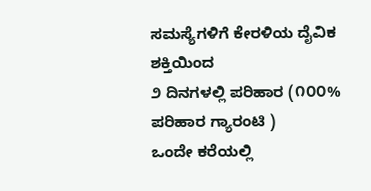ಸಮಸ್ಯೆಗಳಿಗೆ ಕೇರಳಿಯ ದೈವಿಕ ಶಕ್ತಿಯಿಂದ
೨ ದಿನಗಳಲ್ಲಿ ಪರಿಹಾರ (೧೦೦% ಪರಿಹಾರ ಗ್ಯಾರಂಟಿ )
ಒಂದೇ ಕರೆಯಲ್ಲಿ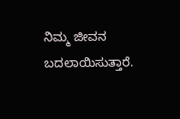ನಿಮ್ಮ ಜೀವನ ಬದಲಾಯಿಸುತ್ತಾರೆ.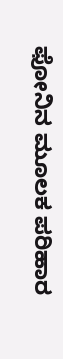ಫೋನಿನ ಮೂಲಕ ಪರಿಹಾರ